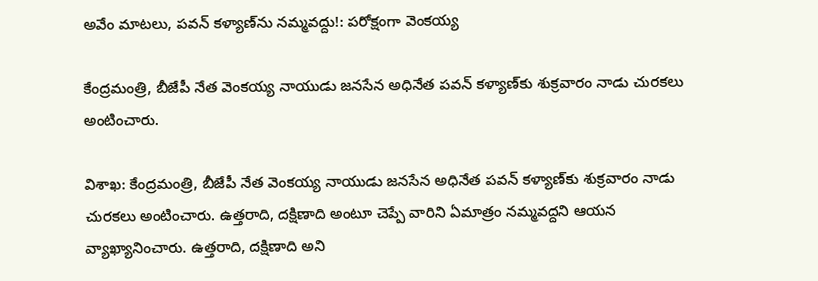అవేం మాటలు, పవన్ కళ్యాణ్‌ను నమ్మవద్దు!: పరోక్షంగా వెంకయ్య

కేంద్రమంత్రి, బీజేపీ నేత వెంకయ్య నాయుడు జనసేన అధినేత పవన్ కళ్యాణ్‌కు శుక్రవారం నాడు చురకలు అంటించారు.

విశాఖ: కేంద్రమంత్రి, బీజేపీ నేత వెంకయ్య నాయుడు జనసేన అధినేత పవన్ కళ్యాణ్‌కు శుక్రవారం నాడు చురకలు అంటించారు. ఉత్తరాది, దక్షిణాది అంటూ చెప్పే వారిని ఏమాత్రం నమ్మవద్దని ఆయన వ్యాఖ్యానించారు. ఉత్తరాది, దక్షిణాది అని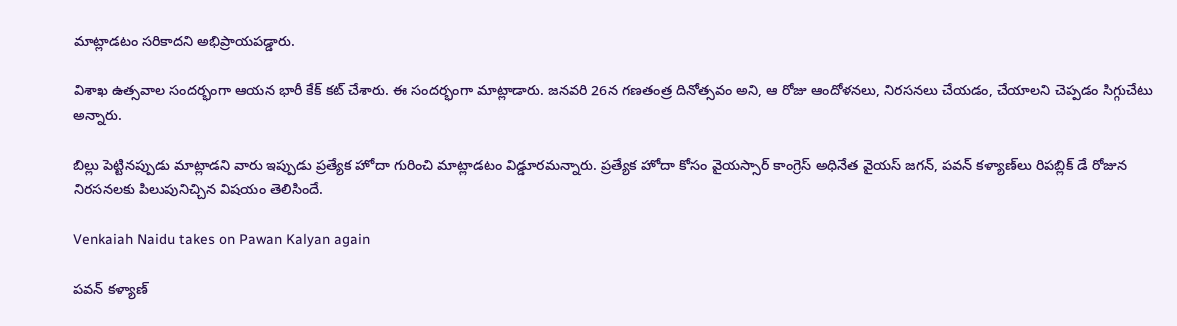మాట్లాడటం సరికాదని అభిప్రాయపడ్డారు.

విశాఖ ఉత్సవాల సందర్భంగా ఆయన భారీ కేక్ కట్ చేశారు. ఈ సందర్భంగా మాట్లాడారు. జనవరి 26న గణతంత్ర దినోత్సవం అని, ఆ రోజు ఆందోళనలు, నిరసనలు చేయడం, చేయాలని చెప్పడం సిగ్గుచేటు అన్నారు.

బిల్లు పెట్టినప్పుడు మాట్లాడని వారు ఇప్పుడు ప్రత్యేక హోదా గురించి మాట్లాడటం విడ్డూరమన్నారు. ప్రత్యేక హోదా కోసం వైయస్సార్ కాంగ్రెస్ అధినేత వైయస్ జగన్, పవన్ కళ్యాణ్‌లు రిపబ్లిక్ డే రోజున నిరసనలకు పిలుపునిచ్చిన విషయం తెలిసిందే.

Venkaiah Naidu takes on Pawan Kalyan again

పవన్ కళ్యాణ్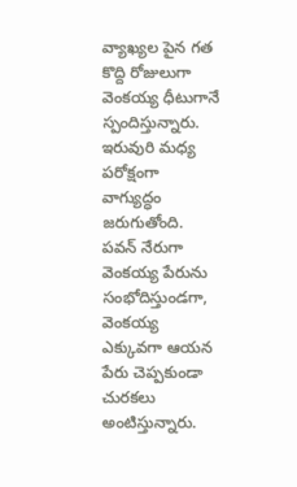వ్యాఖ్యల పైన గత కొద్ది రోజులుగా వెంకయ్య ధీటుగానే స్పందిస్తున్నారు. ఇరువురి మధ్య పరోక్షంగా వాగ్యుద్ధం జరుగుతోంది. పవన్ నేరుగా వెంకయ్య పేరును సంభోదిస్తుండగా, వెంకయ్య ఎక్కువగా ఆయన పేరు చెప్పకుండా చురకలు అంటిస్తున్నారు.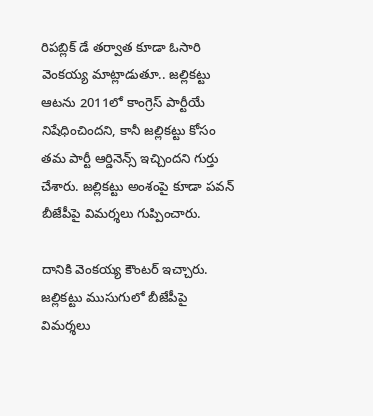రిపబ్లిక్ డే తర్వాత కూడా ఓసారి వెంకయ్య మాట్లాడుతూ.. జల్లికట్టు ఆటను 2011లో కాంగ్రెస్‌ పార్టీయే నిషేధించిందని, కానీ జల్లికట్టు కోసం తమ పార్టీ ఆర్డినెన్స్‌ ఇచ్చిందని గుర్తు చేశారు. జల్లికట్టు అంశంపై కూడా పవన్ బీజేపీపై విమర్శలు గుప్పించారు.

దానికి వెంకయ్య కౌంటర్ ఇచ్చారు. జల్లికట్టు ముసుగులో బీజేపీపై విమర్శలు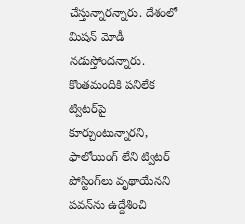చేస్తున్నారన్నారు. దేశంలో మిషన్‌ మోడీ నడుస్తోందన్నారు. కొంతమందికి పనిలేక ట్విటర్‌పై కూర్చుంటున్నారని, ఫాలోయింగ్‌ లేని ట్విటర్‌ పోస్టింగ్‌లు వృథాయేనని పవన్‌ను ఉద్దేశించి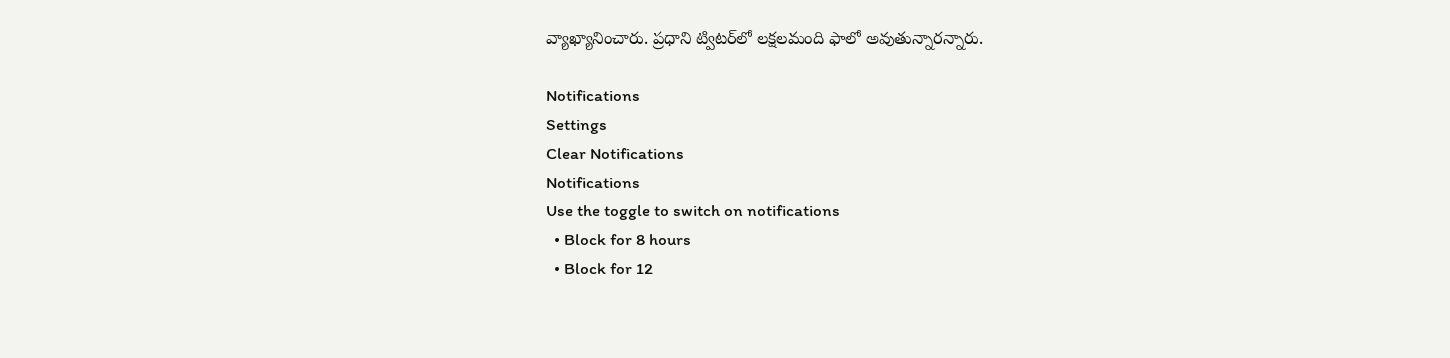వ్యాఖ్యానించారు. ప్రధాని ట్విటర్‌లో లక్షలమంది ఫాలో అవుతున్నారన్నారు.

Notifications
Settings
Clear Notifications
Notifications
Use the toggle to switch on notifications
  • Block for 8 hours
  • Block for 12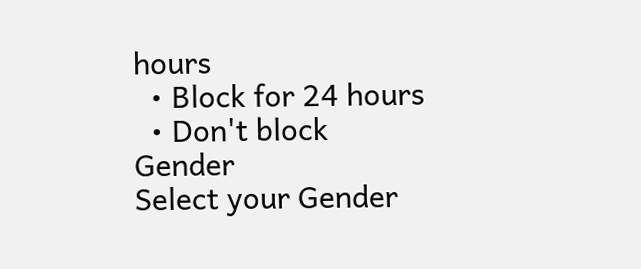hours
  • Block for 24 hours
  • Don't block
Gender
Select your Gender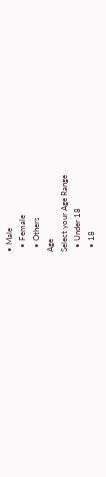• Male
  • Female
  • Others
Age
Select your Age Range
  • Under 18
  • 18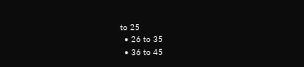to 25
  • 26 to 35
  • 36 to 45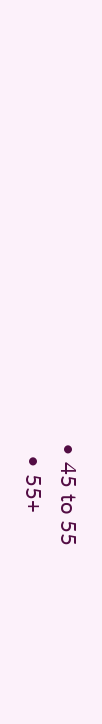• 45 to 55
  • 55+